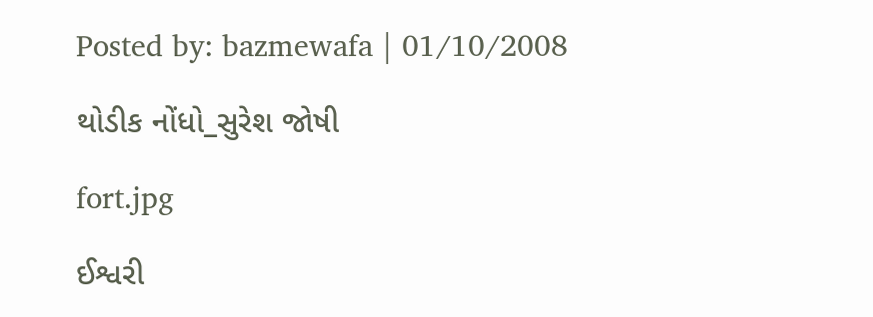Posted by: bazmewafa | 01/10/2008

થોડીક નોંધો_સુરેશ જોષી

fort.jpg

ઈશ્વરી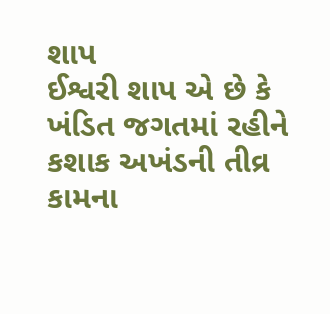શાપ
ઈશ્વરી શાપ એ છે કે ખંડિત જગતમાં રહીને કશાક અખંડની તીવ્ર કામના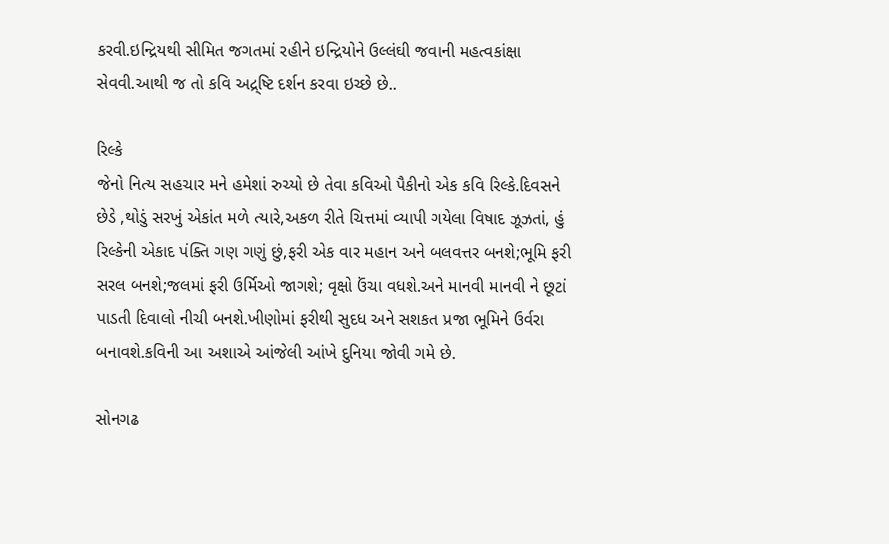કરવી.ઇન્દ્રિયથી સીમિત જગતમાં રહીને ઇન્દ્રિયોને ઉલ્લંઘી જવાની મહત્વકાંક્ષા સેવવી.આથી જ તો કવિ અદ્ર્ષ્ટિ દર્શન કરવા ઇચ્છે છે..

રિલ્કે
જેનો નિત્ય સહચાર મને હમેશાં રુચ્યો છે તેવા કવિઓ પૈકીનો એક કવિ રિલ્કે.દિવસને છેડે ,થોડું સરખું એકાંત મળે ત્યારે,અકળ રીતે ચિત્તમાં વ્યાપી ગયેલા વિષાદ ઝૂઝતાં, હું રિલ્કેની એકાદ પંક્તિ ગણ ગણું છું,ફરી એક વાર મહાન અને બલવત્તર બનશે;ભૂમિ ફરી સરલ બનશે;જલમાં ફરી ઉર્મિઓ જાગશે; વૃક્ષો ઉંચા વધશે.અને માનવી માનવી ને છૂટાં પાડતી દિવાલો નીચી બનશે.ખીણોમાં ફરીથી સુદધ અને સશકત પ્રજા ભૂમિને ઉર્વરા બનાવશે.કવિની આ અશાએ આંજેલી આંખે દુનિયા જોવી ગમે છે.

સોનગઢ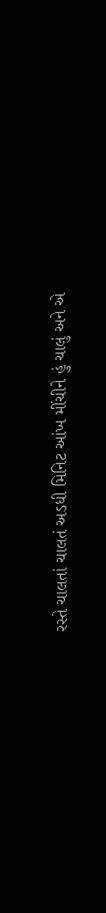રસ્તે ચાલતાં ચાલતં અડધી મિનિટ આંખ મીંચીને હું ચાલું અને એ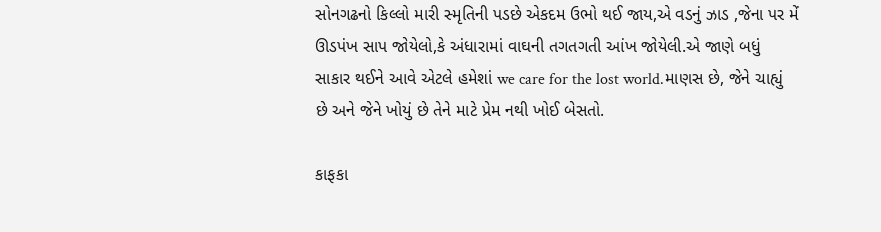સોનગઢનો કિલ્લો મારી સ્મૃતિની પડછે એકદમ ઉભો થઈ જાય,એ વડનું ઝાડ ,જેના પર મેં ઊડપંખ સાપ જોયેલો,કે અંધારામાં વાઘની તગતગતી આંખ જોયેલી.એ જાણે બધું સાકાર થઈને આવે એટલે હમેશાં we care for the lost world.માણસ છે, જેને ચાહ્યું છે અને જેને ખોયું છે તેને માટે પ્રેમ નથી ખોઈ બેસતો.

કાફકા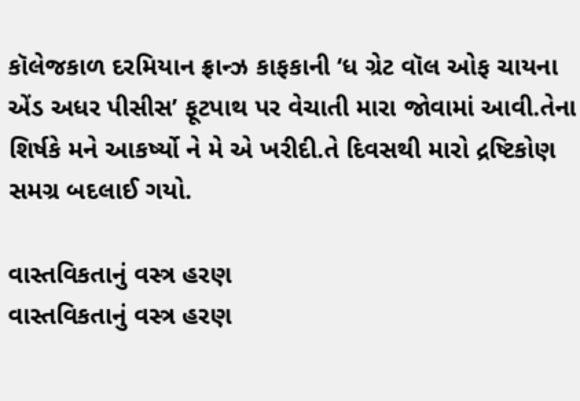કૉલેજકાળ દરમિયાન ફ્રાન્ઝ કાફકાની ‘ધ ગ્રેટ વૉલ ઓફ ચાયના એંડ અધર પીસીસ’ ફૂટપાથ પર વેચાતી મારા જોવામાં આવી.તેના શિર્ષકે મને આકર્ષ્યો ને મે એ ખરીદી.તે દિવસથી મારો દ્રષ્ટિકોણ સમગ્ર બદલાઈ ગયો.

વાસ્તવિકતાનું વસ્ત્ર હરણ
વાસ્તવિકતાનું વસ્ત્ર હરણ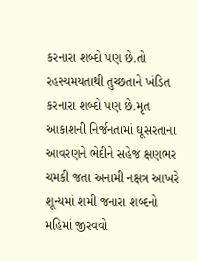કરનારા શબ્દો પણ છે.તો રહસ્યમયતાથી તુચ્છતાને ખંડિત કરનારા શબ્દો પણ છે.મૃત આકાશની નિર્જનતામાં ઘૂસરતાના આવરણને ભેદીને સહેજ ક્ષણભર ચમકી જતા અનામી નક્ષત્ર આખરે શૂન્યમાં શમી જનારા શબ્દનો મહિમાં જીરવવો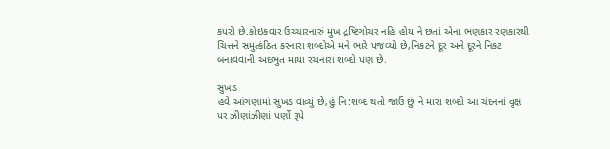કપરો છે.કોઇકવાર ઉચ્ચારનારું મુખ દ્રષ્ટિગોચર નહિ હોય ને છતાં એના ભણકાર રણકારથી ચિત્તને સમુત્કંઠિત કરનારા શબ્દોએ મને ભારે પજવ્યો છે,નિકટને દૂર અને દૂરને નિકટ બનાવવાની અદભુત માયા રચનારા શબ્દો પણ છે.

સુખડ
હવે આંગણામાં સુખડ વાવ્યું છે,હું નિ:શબ્દ થતો જાઉં છું ને મારા શબ્દો આ ચંદનનાં વૃક્ષ પર ઝીણાંઝીણાં પર્ણો રૂપે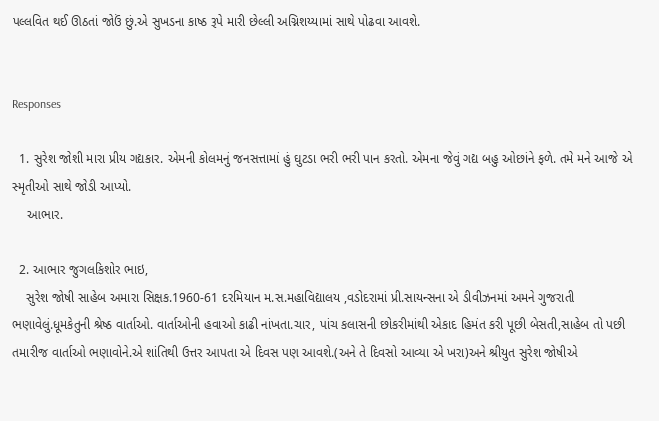પલ્લવિત થઈ ઊઠતાં જોઉં છું.એ સુખડના કાષ્ઠ રૂપે મારી છેલ્લી અગ્નિશય્યામાં સાથે પોઢવા આવશે.


Responses

  1. સુરેશ જોશી મારા પ્રીય ગદ્યકાર. એમની કોલમનું જનસત્તામાં હું ઘુટડા ભરી ભરી પાન કરતો. એમના જેવું ગદ્ય બહુ ઓછાંને ફળે. તમે મને આજે એ સ્મૃતીઓ સાથે જોડી આપ્યો.
    આભાર.

  2. આભાર જુગલકિશોર ભાઇ,
    સુરેશ જોષી સાહેબ અમારા સિક્ષક.1960-61 દરમિયાન મ.સ.મહાવિદ્યાલય ,વડોદરામાં પ્રી.સાયન્સના એ ડીવીઝનમાં અમને ગુજરાતી ભણાવેલું.ધૂમકેતુની શ્રેષ્ઠ વાર્તાઓ. વાર્તાઓની હવાઓ કાઢી નાંખતા.ચાર, પાંચ કલાસની છોકરીમાંથી એકાદ હિમંત કરી પૂછી બેસતી,સાહેબ તો પછી તમારીજ વાર્તાઓ ભણાવોને.એ શાંતિથી ઉત્તર આપતા એ દિવસ પણ આવશે.(અને તે દિવસો આવ્યા એ ખરા)અને શ્રીયુત સુરેશ જોષીએ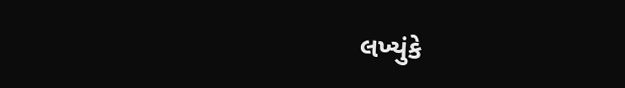લખ્યુંકે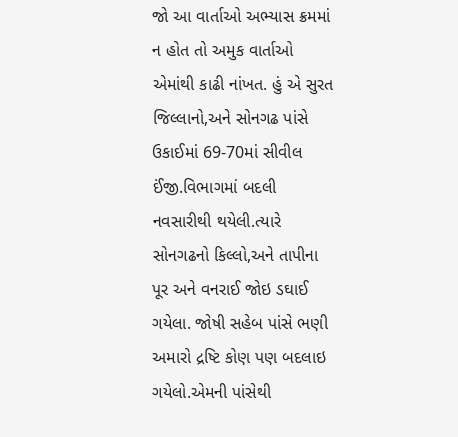જો આ વાર્તાઓ અભ્યાસ ક્રમમાં ન હોત તો અમુક વાર્તાઓ એમાંથી કાઢી નાંખત. હું એ સુરત જિલ્લાનો,અને સોનગઢ પાંસે ઉકાઈમાં 69-70માં સીવીલ ઈંજી.વિભાગમાં બદલી નવસારીથી થયેલી.ત્યારે સોનગઢનો કિલ્લો,અને તાપીના પૂર અને વનરાઈ જોઇ ડઘાઈ ગયેલા. જોષી સહેબ પાંસે ભણી અમારો દ્રષ્ટિ કોણ પણ બદલાઇ ગયેલો.એમની પાંસેથી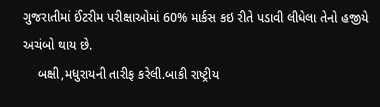ગુજરાતીમાં ઈંટરીમ પરીક્ષાઓમાં 60% માર્કસ કઇ રીતે પડાવી લીધેલા તેનો હજીયે અચંબો થાય છે.
    બક્ષી,મધુરાયની તારીફ કરેલી.બાકી રાષ્ટ્રીય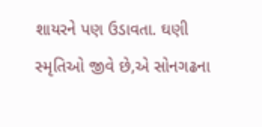શાયરને પણ ઉડાવતા. ઘણી સ્મૃતિઓ જીવે છે,એ સોનગઢના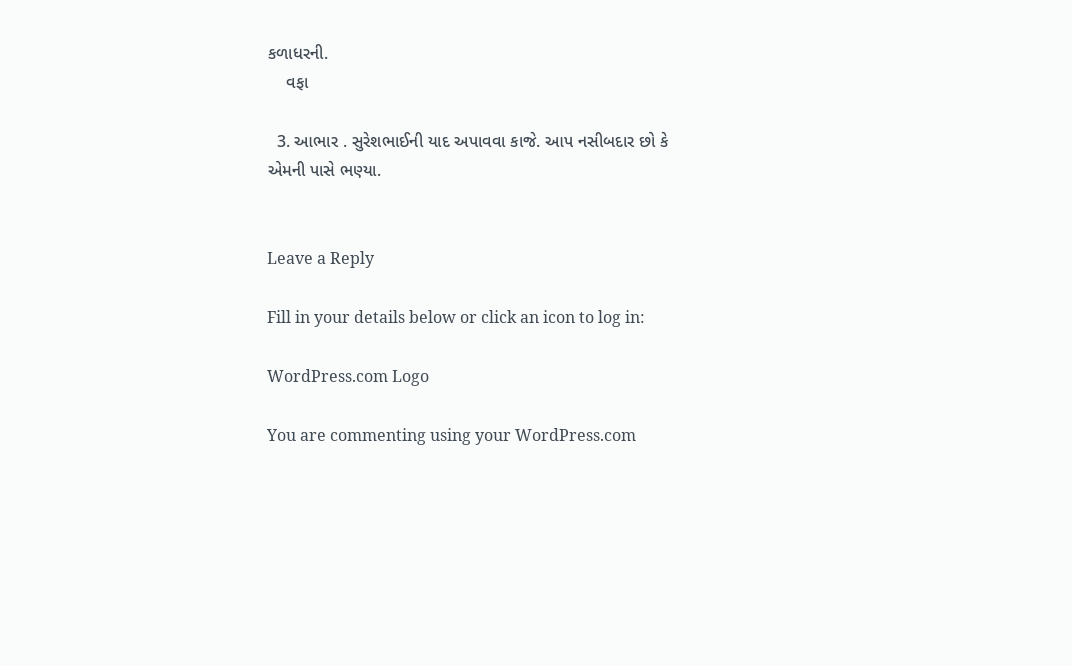કળાધરની.
    વફા

  3. આભાર . સુરેશભાઈની યાદ અપાવવા કાજે. આપ નસીબદાર છો કે એમની પાસે ભણ્યા.


Leave a Reply

Fill in your details below or click an icon to log in:

WordPress.com Logo

You are commenting using your WordPress.com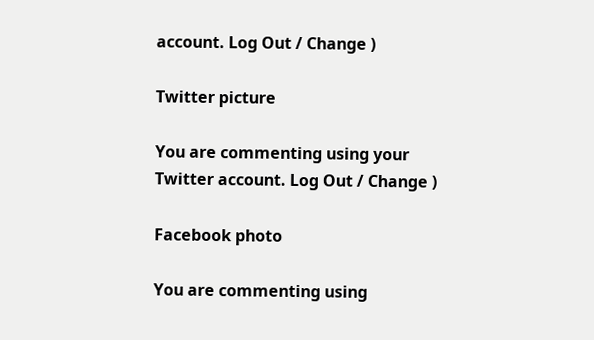account. Log Out / Change )

Twitter picture

You are commenting using your Twitter account. Log Out / Change )

Facebook photo

You are commenting using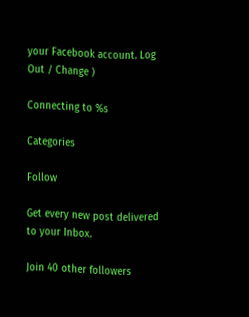your Facebook account. Log Out / Change )

Connecting to %s

Categories

Follow

Get every new post delivered to your Inbox.

Join 40 other followers